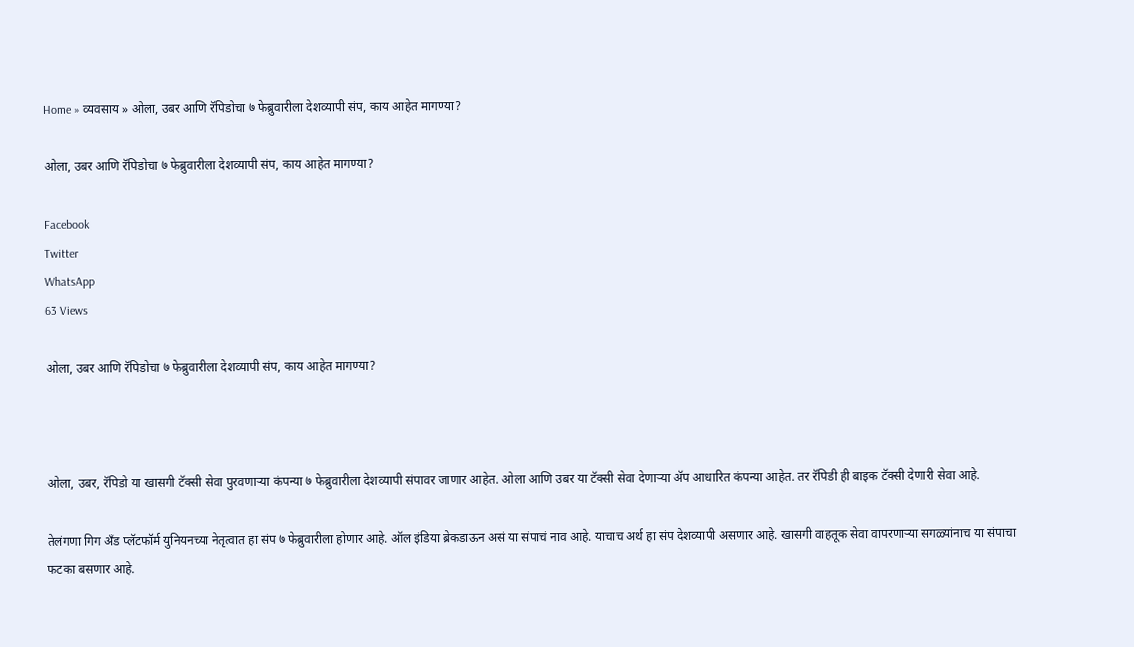Home » व्यवसाय » ओला, उबर आणि रॅपिडोचा ७ फेब्रुवारीला देशव्यापी संप, काय आहेत मागण्या?

ओला, उबर आणि रॅपिडोचा ७ फेब्रुवारीला देशव्यापी संप, काय आहेत मागण्या?

Facebook
Twitter
WhatsApp
63 Views

ओला, उबर आणि रॅपिडोचा ७ फेब्रुवारीला देशव्यापी संप, काय आहेत मागण्या?



ओला, उबर, रॅपिडो या खासगी टॅक्सी सेवा पुरवणाऱ्या कंपन्या ७ फेब्रुवारीला देशव्यापी संपावर जाणार आहेत. ओला आणि उबर या टॅक्सी सेवा देणाऱ्या ॲप आधारित कंपन्या आहेत. तर रॅपिडी ही बाइक टॅक्सी देणारी सेवा आहे.

तेलंगणा गिग अँड प्लॅटफॉर्म युनियनच्या नेतृत्वात हा संप ७ फेब्रुवारीला होणार आहे. ऑल इंडिया ब्रेकडाऊन असं या संपाचं नाव आहे. याचाच अर्थ हा संप देशव्यापी असणार आहे. खासगी वाहतूक सेवा वापरणाऱ्या सगळ्यांनाच या संपाचा फटका बसणार आहे.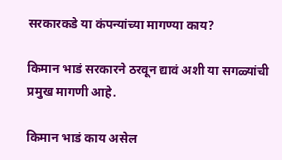सरकारकडे या कंपन्यांच्या मागण्या काय?

किमान भाडं सरकारने ठरवून द्यावं अशी या सगळ्यांची प्रमुख मागणी आहे.

किमान भाडं काय असेल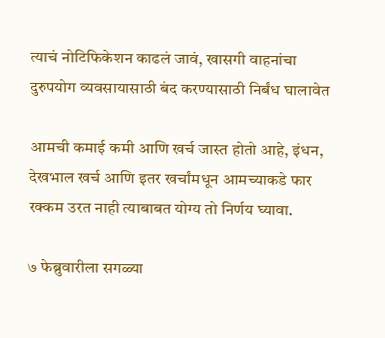त्याचं नोटिफिकेशन काढलं जावं, खासगी वाहनांचा दुरुपयोग व्यवसायासाठी बंद करण्यासाठी निर्बंध घालावेत

आमची कमाई कमी आणि खर्च जास्त होतो आहे, इंधन, देखभाल खर्च आणि इतर खर्चांमधून आमच्याकडे फार रक्कम उरत नाही त्याबाबत योग्य तो निर्णय घ्यावा.

७ फेब्रुवारीला सगळ्या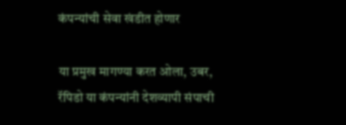कंपन्यांची सेवा खंडीत होणार

या प्रमुख मागण्या करत ओला, उबर, रॅपिडो या कंपन्यांनी देशव्यापी संपाची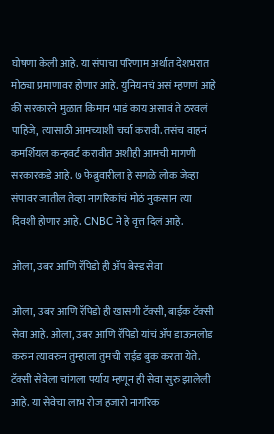घोषणा केली आहे. या संपाचा परिणाम अर्थात देशभरात मोठ्या प्रमाणावर होणार आहे. युनियनचं असं म्हणणं आहे की सरकारने मुळात किमान भाडं काय असावं ते ठरवलं पाहिजे, त्यासाठी आमच्याशी चर्चा करावी. तसंच वाहनं कमर्शियल कन्हवर्ट करावीत अशीही आमची मागणी सरकारकडे आहे. ७ फेब्रुवारीला हे सगळे लोक जेव्हा संपावर जातील तेव्हा नागरिकांचं मोठं नुकसान त्या दिवशी होणार आहे. CNBC ने हे वृत्त दिलं आहे.

ओला, उबर आणि रॅपिडो ही ॲप बेस्ड सेवा

ओला, उबर आणि रॅपिडो ही खासगी टॅक्सी, बाईक टॅक्सी सेवा आहे. ओला, उबर आणि रॅपिडो यांचं ॲप डाऊनलोड करुन त्यावरुन तुम्हाला तुमची राईड बुक करता येते. टॅक्सी सेवेला चांगला पर्याय म्हणून ही सेवा सुरु झालेली आहे. या सेवेचा लाभ रोज हजारो नागरिक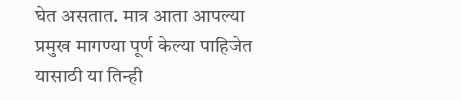घेत असतात. मात्र आता आपल्या प्रमुख मागण्या पूर्ण केल्या पाहिजेत यासाठी या तिन्ही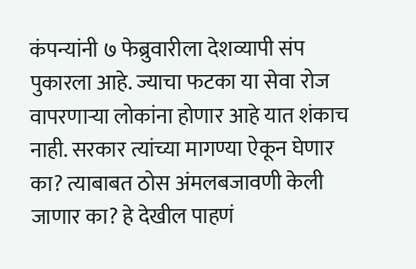कंपन्यांनी ७ फेब्रुवारीला देशव्यापी संप पुकारला आहे. ज्याचा फटका या सेवा रोज वापरणाऱ्या लोकांना होणार आहे यात शंकाच नाही. सरकार त्यांच्या मागण्या ऐकून घेणार का? त्याबाबत ठोस अंमलबजावणी केली जाणार का? हे देखील पाहणं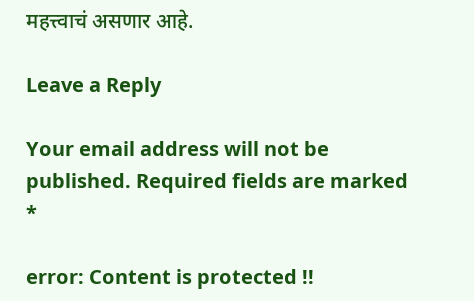महत्त्वाचं असणार आहे.

Leave a Reply

Your email address will not be published. Required fields are marked *

error: Content is protected !!